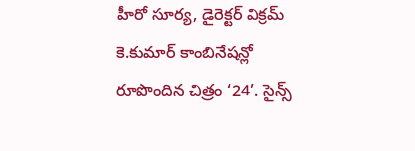హీరో సూర్య, డైరెక్టర్ విక్రమ్ కె.కుమార్ కాంబినేషన్లో రూపొందిన చిత్రం ‘24’. సైన్స్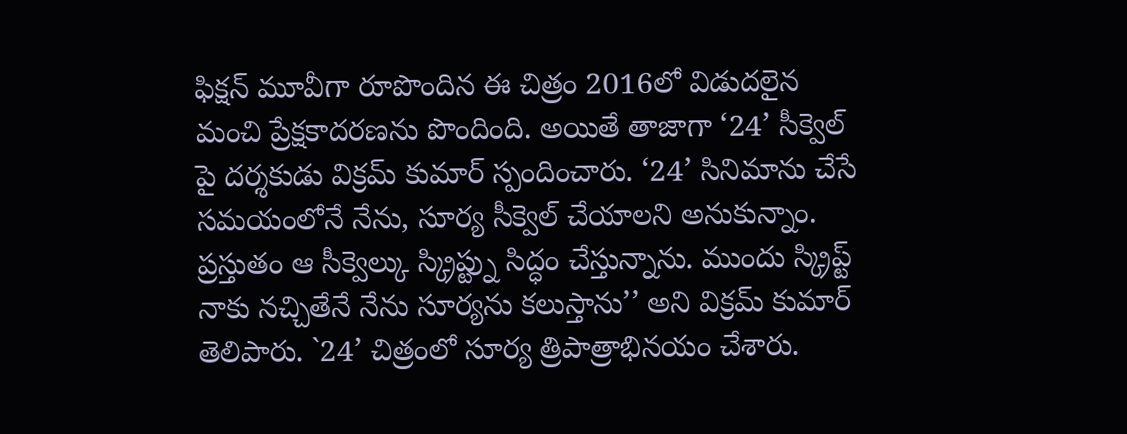ఫిక్షన్ మూవీగా రూపొందిన ఈ చిత్రం 2016లో విడుదలైన మంచి ప్రేక్షకాదరణను పొందింది. అయితే తాజాగా ‘24’ సీక్వెల్ పై దర్శకుడు విక్రమ్ కుమార్ స్పందించారు. ‘24’ సినిమాను చేసే సమయంలోనే నేను, సూర్య సీక్వెల్ చేయాలని అనుకున్నాం. ప్రస్తుతం ఆ సీక్వెల్కు స్క్రిప్ట్ను సిద్ధం చేస్తున్నాను. ముందు స్క్రిప్ట్ నాకు నచ్చితేనే నేను సూర్యను కలుస్తాను’’ అని విక్రమ్ కుమార్ తెలిపారు. `24’ చిత్రంలో సూర్య త్రిపాత్రాభినయం చేశారు.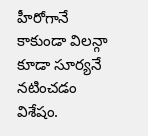హీరోగానే కాకుండా విలన్గా కూడా సూర్యనే నటించడం విశేషం.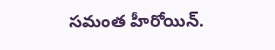సమంత హీరోయిన్.